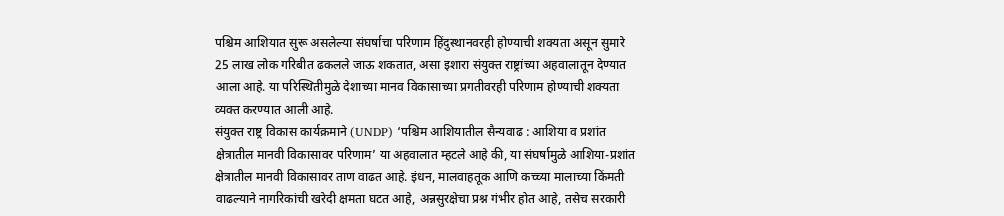पश्चिम आशियात सुरू असलेल्या संघर्षाचा परिणाम हिंदुस्थानवरही होण्याची शक्यता असून सुमारे 25 लाख लोक गरिबीत ढकलले जाऊ शकतात, असा इशारा संयुक्त राष्ट्रांच्या अहवालातून देण्यात आला आहे. या परिस्थितीमुळे देशाच्या मानव विकासाच्या प्रगतीवरही परिणाम होण्याची शक्यता व्यक्त करण्यात आली आहे.
संयुक्त राष्ट्र विकास कार्यक्रमाने (UNDP) ‘पश्चिम आशियातील सैन्यवाढ : आशिया व प्रशांत क्षेत्रातील मानवी विकासावर परिणाम’ या अहवालात म्हटले आहे की, या संघर्षामुळे आशिया-प्रशांत क्षेत्रातील मानवी विकासावर ताण वाढत आहे. इंधन, मालवाहतूक आणि कच्च्या मालाच्या किंमती वाढल्याने नागरिकांची खरेदी क्षमता घटत आहे, अन्नसुरक्षेचा प्रश्न गंभीर होत आहे, तसेच सरकारी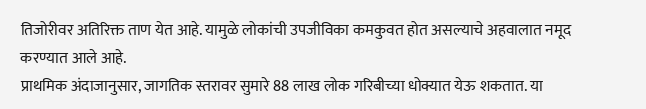तिजोरीवर अतिरिक्त ताण येत आहे. यामुळे लोकांची उपजीविका कमकुवत होत असल्याचे अहवालात नमूद करण्यात आले आहे.
प्राथमिक अंदाजानुसार, जागतिक स्तरावर सुमारे 88 लाख लोक गरिबीच्या धोक्यात येऊ शकतात. या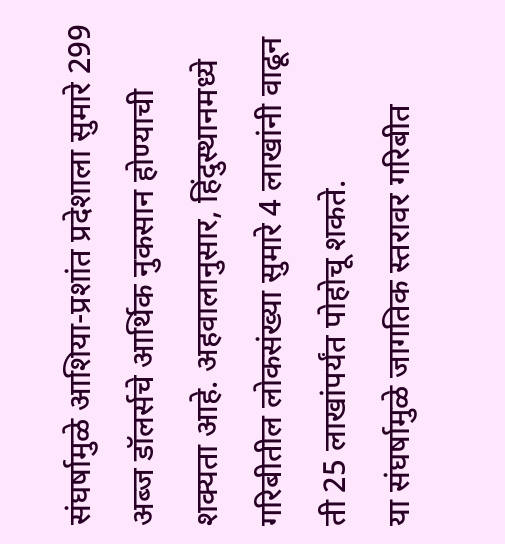संघर्षामुळे आशिया-प्रशांत प्रदेशाला सुमारे 299 अब्ज डॉलर्सचे आर्थिक नुकसान होण्याची शक्यता आहे. अहवालानुसार, हिंदुस्थानमध्ये गरिबीतील लोकसंख्या सुमारे 4 लाखांनी वाढून ती 25 लाखांपर्यंत पोहोचू शकते.
या संघर्षामुळे जागतिक स्तरावर गरिबीत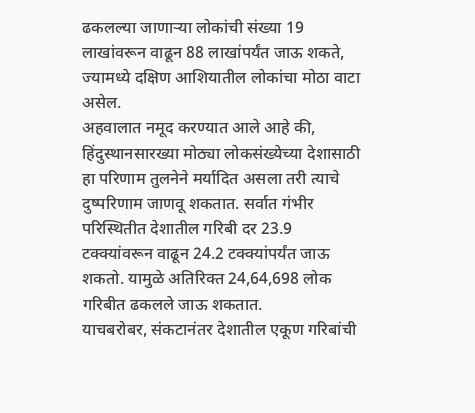ढकलल्या जाणाऱ्या लोकांची संख्या 19 लाखांवरून वाढून 88 लाखांपर्यंत जाऊ शकते, ज्यामध्ये दक्षिण आशियातील लोकांचा मोठा वाटा असेल.
अहवालात नमूद करण्यात आले आहे की, हिंदुस्थानसारख्या मोठ्या लोकसंख्येच्या देशासाठी हा परिणाम तुलनेने मर्यादित असला तरी त्याचे दुष्परिणाम जाणवू शकतात. सर्वात गंभीर परिस्थितीत देशातील गरिबी दर 23.9 टक्क्यांवरून वाढून 24.2 टक्क्यांपर्यंत जाऊ शकतो. यामुळे अतिरिक्त 24,64,698 लोक गरिबीत ढकलले जाऊ शकतात.
याचबरोबर, संकटानंतर देशातील एकूण गरिबांची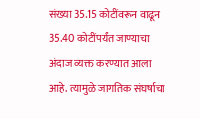संख्या 35.15 कोटींवरून वाढून 35.40 कोटींपर्यंत जाण्याचा अंदाज व्यक्त करण्यात आला आहे. त्यामुळे जागतिक संघर्षाचा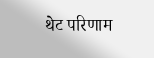थेट परिणाम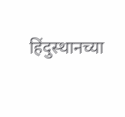हिंदुस्थानच्या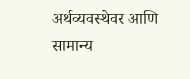अर्थव्यवस्थेवर आणि सामान्य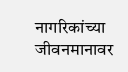नागरिकांच्या जीवनमानावर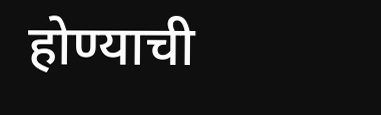होण्याची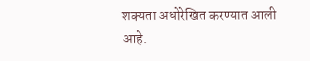शक्यता अधोरेखित करण्यात आली आहे.